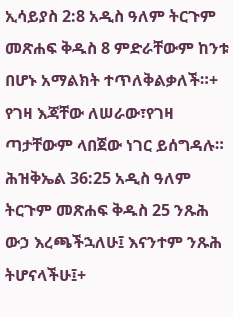ኢሳይያስ 2:8 አዲስ ዓለም ትርጉም መጽሐፍ ቅዱስ 8 ምድራቸውም ከንቱ በሆኑ አማልክት ተጥለቅልቃለች።+ የገዛ እጃቸው ለሠራው፣የገዛ ጣታቸውም ላበጀው ነገር ይሰግዳሉ። ሕዝቅኤል 36:25 አዲስ ዓለም ትርጉም መጽሐፍ ቅዱስ 25 ንጹሕ ውኃ እረጫችኋለሁ፤ እናንተም ንጹሕ ትሆናላችሁ፤+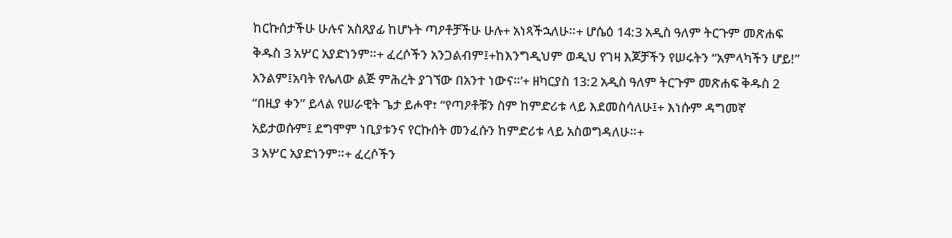ከርኩሰታችሁ ሁሉና አስጸያፊ ከሆኑት ጣዖቶቻችሁ ሁሉ+ አነጻችኋለሁ።+ ሆሴዕ 14:3 አዲስ ዓለም ትርጉም መጽሐፍ ቅዱስ 3 አሦር አያድነንም።+ ፈረሶችን አንጋልብም፤+ከእንግዲህም ወዲህ የገዛ እጆቻችን የሠሩትን “አምላካችን ሆይ!” አንልም፤አባት የሌለው ልጅ ምሕረት ያገኘው በአንተ ነውና።’+ ዘካርያስ 13:2 አዲስ ዓለም ትርጉም መጽሐፍ ቅዱስ 2 “በዚያ ቀን” ይላል የሠራዊት ጌታ ይሖዋ፣ “የጣዖቶቹን ስም ከምድሪቱ ላይ እደመስሳለሁ፤+ እነሱም ዳግመኛ አይታወሱም፤ ደግሞም ነቢያቱንና የርኩሰት መንፈሱን ከምድሪቱ ላይ አስወግዳለሁ።+
3 አሦር አያድነንም።+ ፈረሶችን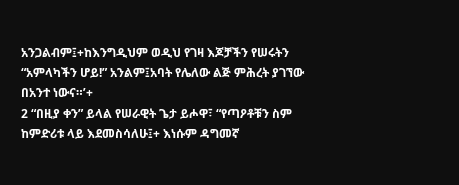አንጋልብም፤+ከእንግዲህም ወዲህ የገዛ እጆቻችን የሠሩትን “አምላካችን ሆይ!” አንልም፤አባት የሌለው ልጅ ምሕረት ያገኘው በአንተ ነውና።’+
2 “በዚያ ቀን” ይላል የሠራዊት ጌታ ይሖዋ፣ “የጣዖቶቹን ስም ከምድሪቱ ላይ እደመስሳለሁ፤+ እነሱም ዳግመኛ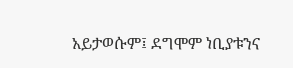አይታወሱም፤ ደግሞም ነቢያቱንና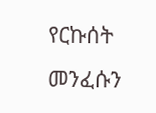የርኩሰት መንፈሱን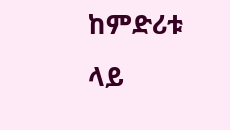ከምድሪቱ ላይ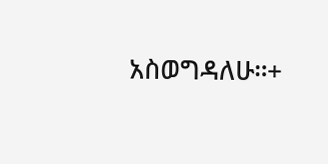አስወግዳለሁ።+